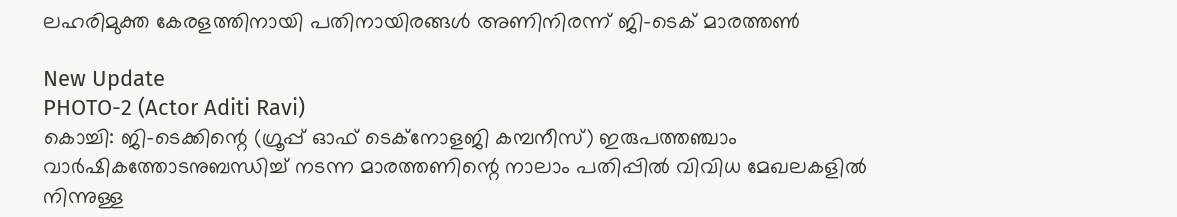ലഹരിമുക്ത കേരളത്തിനായി പതിനായിരങ്ങൾ അണിനിരന്ന് ജി-ടെക് മാരത്തൺ

New Update
PHOTO-2 (Actor Aditi Ravi)
കൊച്ചി: ജി-ടെക്കിന്റെ (ഗ്രൂപ്പ് ഓഫ് ടെക്നോളജി കമ്പനീസ്) ഇരുപത്തഞ്ചാം വാർഷികത്തോടനുബന്ധിച്ച് നടന്ന മാരത്തണിന്റെ നാലാം പതിപ്പിൽ വിവിധ മേഖലകളിൽ നിന്നുള്ള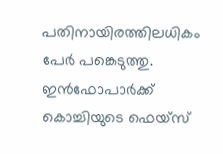പതിനായിരത്തിലധികം പേർ പങ്കെടുത്തു. ഇൻഫോപാർക്ക് കൊച്ചിയുടെ ഫെയ്സ്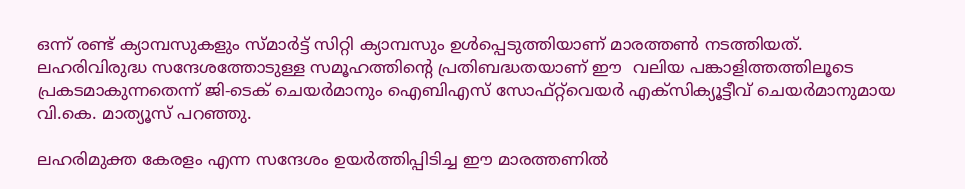ഒന്ന് രണ്ട് ക്യാമ്പസുകളും സ്മാർട്ട് സിറ്റി ക്യാമ്പസും ഉൾപ്പെടുത്തിയാണ് മാരത്തൺ നടത്തിയത്. ലഹരിവിരുദ്ധ സന്ദേശത്തോടുള്ള സമൂഹത്തിൻ്റെ പ്രതിബദ്ധതയാണ് ഈ  വലിയ പങ്കാളിത്തത്തിലൂടെ പ്രകടമാകുന്നതെന്ന് ജി-ടെക് ചെയർമാനും ഐബിഎസ് സോഫ്റ്റ്‌വെയർ എക്സിക്യൂട്ടീവ് ചെയർമാനുമായ വി.കെ. മാത്യൂസ് പറഞ്ഞു.

ലഹരിമുക്ത കേരളം എന്ന സന്ദേശം ഉയർത്തിപ്പിടിച്ച ഈ മാരത്തണിൽ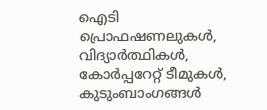ഐടി പ്രൊഫഷണലുകൾ, വിദ്യാർത്ഥികൾ, കോർപ്പറേറ്റ് ടീമുകൾ, കുടുംബാംഗങ്ങൾ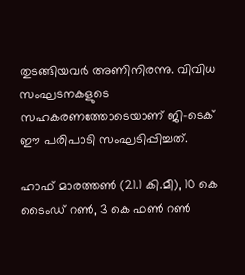തുടങ്ങിയവർ അണിനിരന്നു. വിവിധ സംഘടനകളുടെ സഹകരണത്തോടെയാണ് ജി-ടെക് ഈ പരിപാടി സംഘടിപ്പിച്ചത്.

ഹാഫ് മാരത്തൺ (21.1 കി.മീ), 10 കെ ടൈംഡ് റൺ, 3 കെ ഫൺ റൺ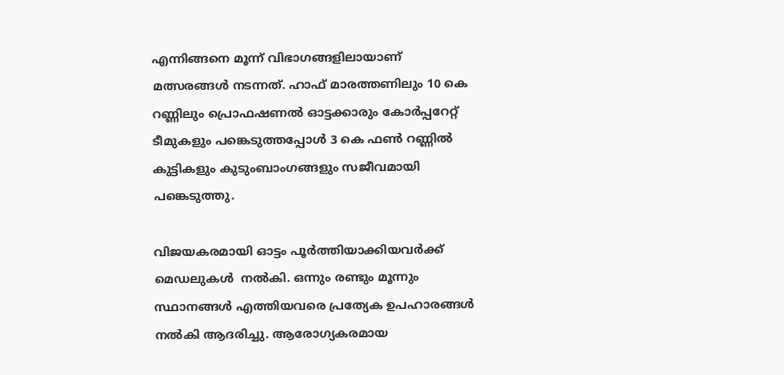എന്നിങ്ങനെ മൂന്ന് വിഭാഗങ്ങളിലായാണ് മത്സരങ്ങൾ നടന്നത്. ഹാഫ് മാരത്തണിലും 10 കെ റണ്ണിലും പ്രൊഫഷണൽ ഓട്ടക്കാരും കോർപ്പറേറ്റ് ടീമുകളും പങ്കെടുത്തപ്പോൾ 3 കെ ഫൺ റണ്ണിൽ കുട്ടികളും കുടുംബാംഗങ്ങളും സജീവമായി പങ്കെടുത്തു.

വിജയകരമായി ഓട്ടം പൂർത്തിയാക്കിയവർക്ക് മെഡലുകൾ  നൽകി. ഒന്നും രണ്ടും മൂന്നും സ്ഥാനങ്ങൾ എത്തിയവരെ പ്രത്യേക ഉപഹാരങ്ങൾ നൽകി ആദരിച്ചു. ആരോഗ്യകരമായ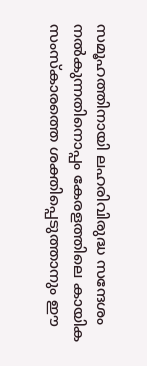സമൂഹത്തിനായി ലഹരിവിരുദ്ധ സന്ദേശം നൽകുന്നതിനൊപ്പം കേരളത്തിലെ കായിക സംസ്കാരത്തെ ശക്തിപ്പെടുത്താനും ഈ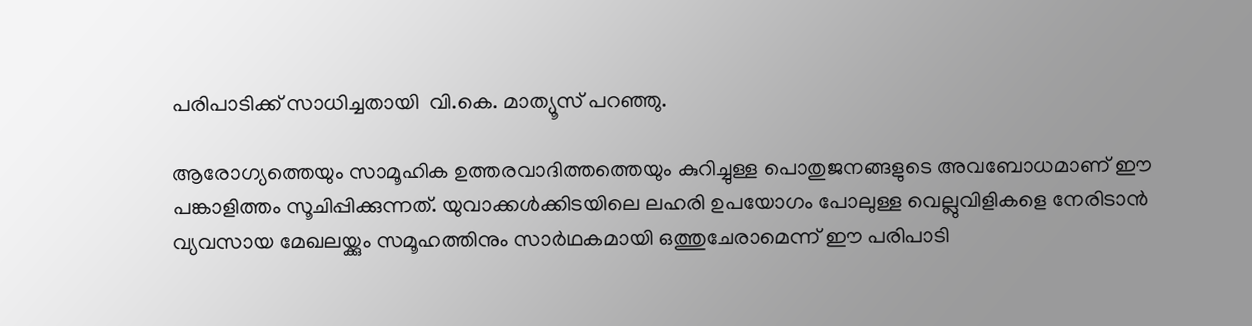പരിപാടിക്ക് സാധിച്ചതായി  വി.കെ. മാത്യൂസ് പറഞ്ഞു.

ആരോഗ്യത്തെയും സാമൂഹിക ഉത്തരവാദിത്തത്തെയും കുറിച്ചുള്ള പൊതുജനങ്ങളുടെ അവബോധമാണ് ഈ പങ്കാളിത്തം സൂചിപ്പിക്കുന്നത്. യുവാക്കൾക്കിടയിലെ ലഹരി ഉപയോഗം പോലുള്ള വെല്ലുവിളികളെ നേരിടാൻ വ്യവസായ മേഖലയ്ക്കും സമൂഹത്തിനും സാർഥകമായി ഒത്തുചേരാമെന്ന് ഈ പരിപാടി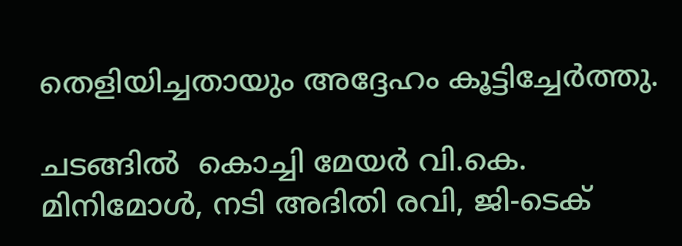തെളിയിച്ചതായും അദ്ദേഹം കൂട്ടിച്ചേർത്തു.

ചടങ്ങിൽ  കൊച്ചി മേയർ വി.കെ. മിനിമോൾ, നടി അദിതി രവി, ജി-ടെക്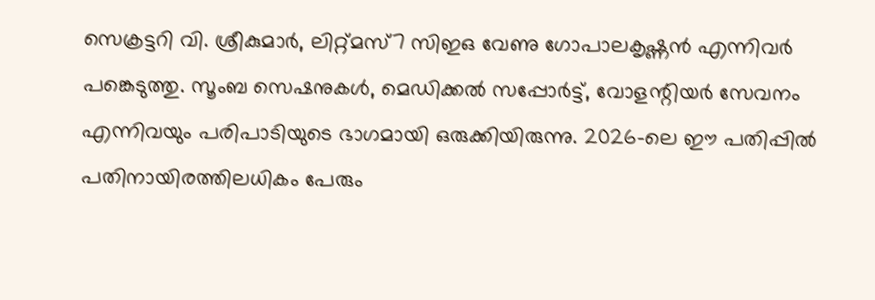സെക്രട്ടറി വി. ശ്രീകുമാർ, ലിറ്റ്‌മസ്7 സിഇഒ വേണു ഗോപാലകൃഷ്ണൻ എന്നിവർ പങ്കെടുത്തു. സൂംബ സെഷനുകൾ, മെഡിക്കൽ സപ്പോർട്ട്, വോളന്റിയർ സേവനം എന്നിവയും പരിപാടിയുടെ ഭാഗമായി ഒരുക്കിയിരുന്നു. 2026-ലെ ഈ പതിപ്പിൽ പതിനായിരത്തിലധികം പേരും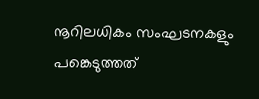നൂറിലധികം സംഘടനകളും പങ്കെടുത്തത്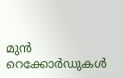മുൻ റെക്കോർഡുകൾ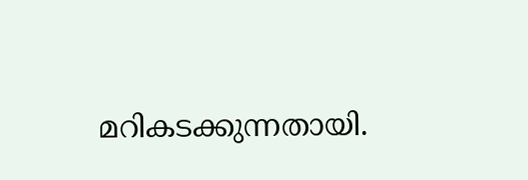മറികടക്കുന്നതായി.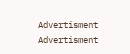Advertisment
Advertisment